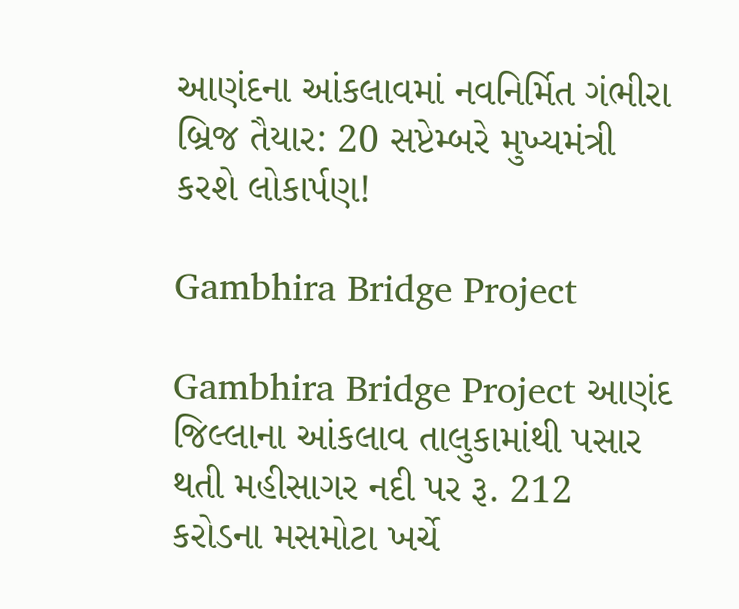આણંદના આંકલાવમાં નવનિર્મિત ગંભીરા બ્રિજ તૈયાર: 20 સપ્ટેમ્બરે મુખ્યમંત્રી કરશે લોકાર્પણ!

Gambhira Bridge Project

Gambhira Bridge Project આણંદ જિલ્લાના આંકલાવ તાલુકામાંથી પસાર થતી મહીસાગર નદી પર રૂ. 212 કરોડના મસમોટા ખર્ચે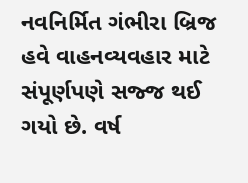નવનિર્મિત ગંભીરા બ્રિજ હવે વાહનવ્યવહાર માટે સંપૂર્ણપણે સજ્જ થઈ ગયો છે. વર્ષ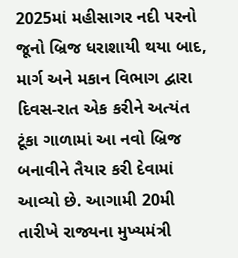2025માં મહીસાગર નદી પરનો જૂનો બ્રિજ ધરાશાયી થયા બાદ, માર્ગ અને મકાન વિભાગ દ્વારા દિવસ-રાત એક કરીને અત્યંત ટૂંકા ગાળામાં આ નવો બ્રિજ બનાવીને તૈયાર કરી દેવામાં આવ્યો છે. આગામી 20મી તારીખે રાજ્યના મુખ્યમંત્રી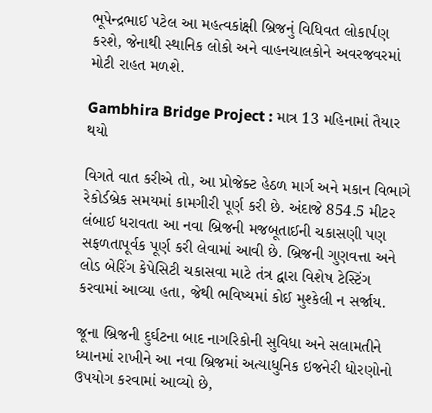ભૂપેન્દ્રભાઈ પટેલ આ મહત્વકાંક્ષી બ્રિજનું વિધિવત લોકાર્પણ કરશે, જેનાથી સ્થાનિક લોકો અને વાહનચાલકોને અવરજવરમાં મોટી રાહત મળશે.

Gambhira Bridge Project : માત્ર 13 મહિનામાં તૈયાર થયો

વિગતે વાત કરીએ તો, આ પ્રોજેક્ટ હેઠળ માર્ગ અને મકાન વિભાગે રેકોર્ડબ્રેક સમયમાં કામગીરી પૂર્ણ કરી છે. અંદાજે 854.5 મીટર લંબાઈ ધરાવતા આ નવા બ્રિજની મજબૂતાઈની ચકાસણી પણ સફળતાપૂર્વક પૂર્ણ કરી લેવામાં આવી છે. બ્રિજની ગુણવત્તા અને લોડ બેરિંગ કેપેસિટી ચકાસવા માટે તંત્ર દ્વારા વિશેષ ટેસ્ટિંગ કરવામાં આવ્યા હતા, જેથી ભવિષ્યમાં કોઈ મુશ્કેલી ન સર્જાય.

જૂના બ્રિજની દુર્ઘટના બાદ નાગરિકોની સુવિધા અને સલામતીને ધ્યાનમાં રાખીને આ નવા બ્રિજમાં અત્યાધુનિક ઇજનેરી ધોરણોનો ઉપયોગ કરવામાં આવ્યો છે,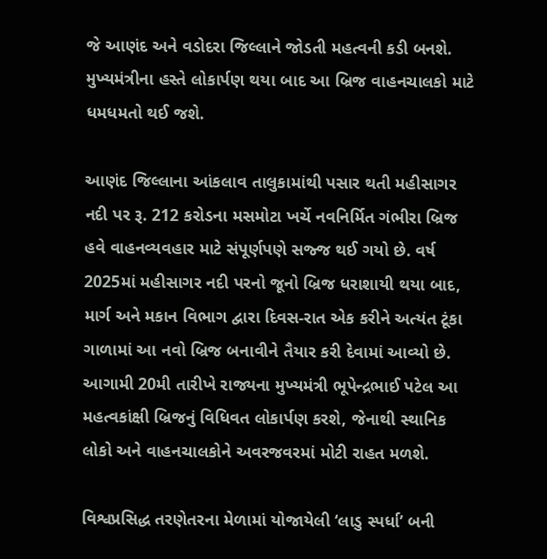જે આણંદ અને વડોદરા જિલ્લાને જોડતી મહત્વની કડી બનશે. મુખ્યમંત્રીના હસ્તે લોકાર્પણ થયા બાદ આ બ્રિજ વાહનચાલકો માટે ધમધમતો થઈ જશે.

આણંદ જિલ્લાના આંકલાવ તાલુકામાંથી પસાર થતી મહીસાગર નદી પર રૂ. 212 કરોડના મસમોટા ખર્ચે નવનિર્મિત ગંભીરા બ્રિજ હવે વાહનવ્યવહાર માટે સંપૂર્ણપણે સજ્જ થઈ ગયો છે. વર્ષ 2025માં મહીસાગર નદી પરનો જૂનો બ્રિજ ધરાશાયી થયા બાદ, માર્ગ અને મકાન વિભાગ દ્વારા દિવસ-રાત એક કરીને અત્યંત ટૂંકા ગાળામાં આ નવો બ્રિજ બનાવીને તૈયાર કરી દેવામાં આવ્યો છે. આગામી 20મી તારીખે રાજ્યના મુખ્યમંત્રી ભૂપેન્દ્રભાઈ પટેલ આ મહત્વકાંક્ષી બ્રિજનું વિધિવત લોકાર્પણ કરશે, જેનાથી સ્થાનિક લોકો અને વાહનચાલકોને અવરજવરમાં મોટી રાહત મળશે.

વિશ્વપ્રસિદ્ધ તરણેતરના મેળામાં યોજાયેલી ‘લાડુ સ્પર્ધા’ બની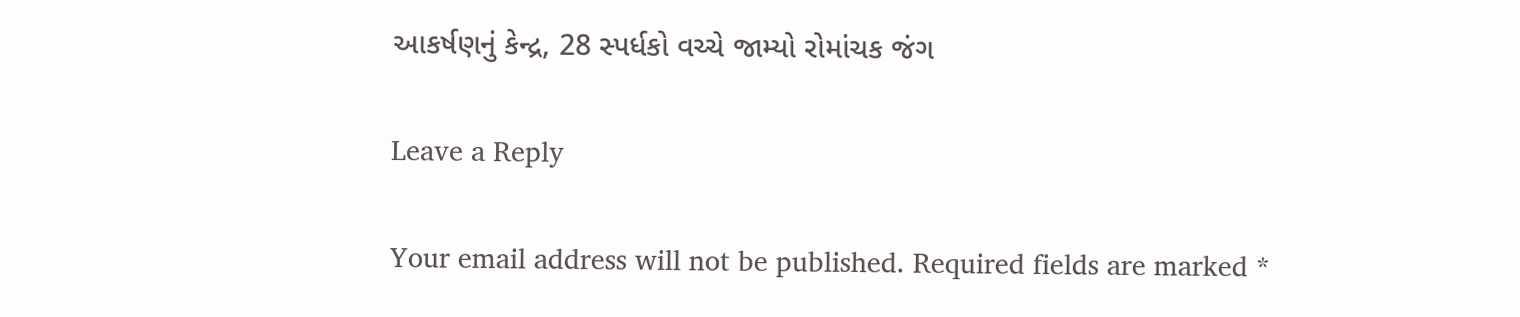આકર્ષણનું કેન્દ્ર, 28 સ્પર્ધકો વચ્ચે જામ્યો રોમાંચક જંગ

Leave a Reply

Your email address will not be published. Required fields are marked *